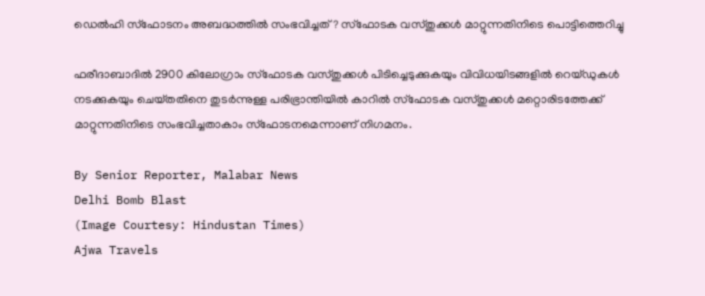ഡെൽഹി സ്‍ഫോടനം അബദ്ധത്തിൽ സംഭവിച്ചത്? സ്‍ഫോടക വസ്‌തുക്കൾ മാറ്റുന്നതിനിടെ പൊട്ടിത്തെറിച്ചു

ഫരീദാബാദിൽ 2900 കിലോഗ്രാം സ്‌ഫോടക വസ്‌തുക്കൾ പിടിച്ചെടുക്കുകയും വിവിധയിടങ്ങളിൽ റെയ്‌ഡുകൾ നടക്കുകയും ചെയ്‌തതിനെ തുടർന്നുള്ള പരിഭ്രാന്തിയിൽ കാറിൽ സ്‍ഫോടക വസ്‌തുക്കൾ മറ്റൊരിടത്തേക്ക് മാറ്റുന്നതിനിടെ സംഭവിച്ചതാകാം സ്‌ഫോടനമെന്നാണ് നിഗമനം.

By Senior Reporter, Malabar News
Delhi Bomb Blast
(Image Courtesy: Hindustan Times)
Ajwa Travels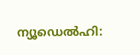ന്യൂഡെൽഹി: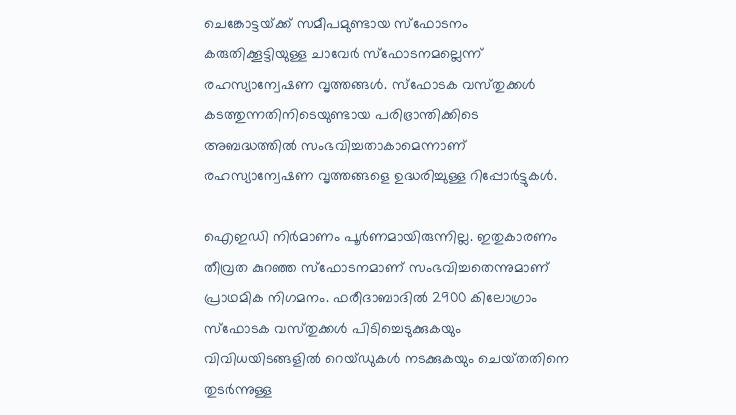ചെങ്കോട്ടയ്‌ക്ക് സമീപമുണ്ടായ സ്‌ഫോടനം കരുതിക്കൂട്ടിയുള്ള ചാവേർ സ്‌ഫോടനമല്ലെന്ന് രഹസ്യാന്വേഷണ വൃത്തങ്ങൾ. സ്‌ഫോടക വസ്‌തുക്കൾ കടത്തുന്നതിനിടെയുണ്ടായ പരിഭ്രാന്തിക്കിടെ അബദ്ധത്തിൽ സംഭവിച്ചതാകാമെന്നാണ് രഹസ്യാന്വേഷണ വൃത്തങ്ങളെ ഉദ്ധരിച്ചുള്ള റിപ്പോർട്ടുകൾ.

ഐഇഡി നിർമാണം പൂർണമായിരുന്നില്ല. ഇതുകാരണം തീവ്രത കുറഞ്ഞ സ്‌ഫോടനമാണ് സംഭവിച്ചതെന്നുമാണ് പ്രാഥമിക നിഗമനം. ഫരീദാബാദിൽ 2900 കിലോഗ്രാം സ്‌ഫോടക വസ്‌തുക്കൾ പിടിച്ചെടുക്കുകയും വിവിധയിടങ്ങളിൽ റെയ്‌ഡുകൾ നടക്കുകയും ചെയ്‌തതിനെ തുടർന്നുള്ള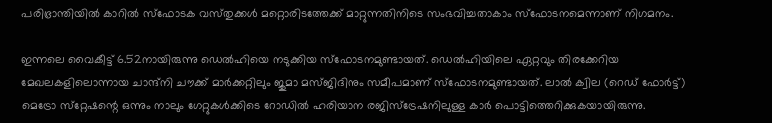പരിഭ്രാന്തിയിൽ കാറിൽ സ്‍ഫോടക വസ്‌തുക്കൾ മറ്റൊരിടത്തേക്ക് മാറ്റുന്നതിനിടെ സംഭവിച്ചതാകാം സ്‌ഫോടനമെന്നാണ് നിഗമനം.

ഇന്നലെ വൈകീട്ട് 6.52നായിരുന്നു ഡെൽഹിയെ നടുക്കിയ സ്‌ഫോടനമുണ്ടായത്. ഡെൽഹിയിലെ ഏറ്റവും തിരക്കേറിയ മേഖലകളിലൊന്നായ ചാന്ദ്‌നി ചൗക്ക് മാർക്കറ്റിലും ജുമാ മസ്‌ജിദിനും സമീപമാണ് സ്‌ഫോടനമുണ്ടായത്. ലാൽ ക്വില (റെഡ് ഫോർട്ട്) മെട്രോ സ്‌റ്റേഷന്റെ ഒന്നും നാലും ഗേറ്റുകൾക്കിടെ റോഡിൽ ഹരിയാന രജിസ്‌ട്രേഷനിലുള്ള കാർ പൊട്ടിത്തെറിക്കുകയായിരുന്നു.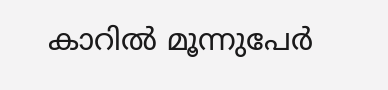കാറിൽ മൂന്നുപേർ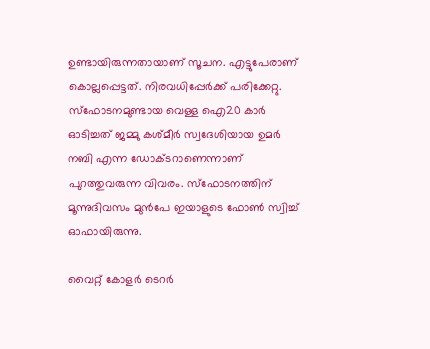ഉണ്ടായിരുന്നതായാണ് സൂചന. എട്ടുപേരാണ് കൊല്ലപ്പെട്ടത്. നിരവധിപ്പേർക്ക് പരിക്കേറ്റു. സ്‌ഫോടനമുണ്ടായ വെള്ള ഐ20 കാർ ഓടിച്ചത് ജമ്മു കശ്‌മീർ സ്വദേശിയായ ഉമർ നബി എന്ന ഡോക്‌ടറാണെന്നാണ് പുറത്തുവരുന്ന വിവരം. സ്‍ഫോടനത്തിന് മൂന്നുദിവസം മുൻപേ ഇയാളുടെ ഫോൺ സ്വിച്ച് ഓഫായിരുന്നു.

വൈറ്റ് കോളർ ടെറർ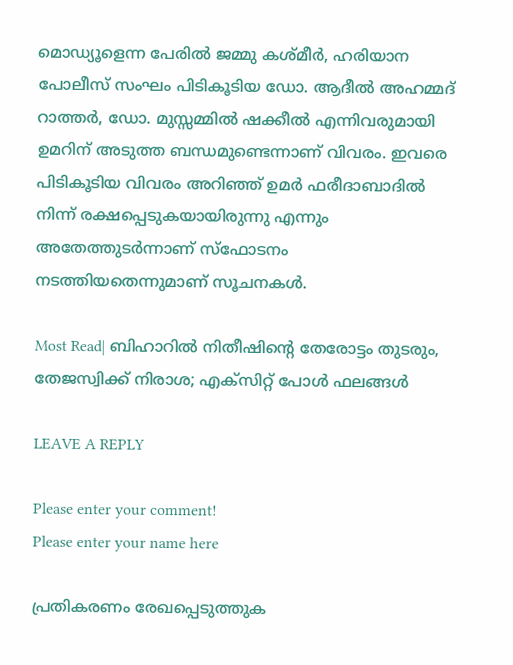മൊഡ്യൂളെന്ന പേരിൽ ജമ്മു കശ്‌മീർ, ഹരിയാന പോലീസ് സംഘം പിടികൂടിയ ഡോ. ആദീൽ അഹമ്മദ് റാത്തർ, ഡോ. മുസ്സമ്മിൽ ഷക്കീൽ എന്നിവരുമായി ഉമറിന് അടുത്ത ബന്ധമുണ്ടെന്നാണ് വിവരം. ഇവരെ പിടികൂടിയ വിവരം അറിഞ്ഞ് ഉമർ ഫരീദാബാദിൽ നിന്ന് രക്ഷപ്പെടുകയായിരുന്നു എന്നും അതേത്തുടർന്നാണ് സ്‍ഫോടനം നടത്തിയതെന്നുമാണ് സൂചനകൾ.

Most Read| ബിഹാറിൽ നിതീഷിന്റെ തേരോട്ടം തുടരും, തേജസ്വിക്ക് നിരാശ; എക്‌സിറ്റ് പോൾ ഫലങ്ങൾ

LEAVE A REPLY

Please enter your comment!
Please enter your name here

പ്രതികരണം രേഖപ്പെടുത്തുക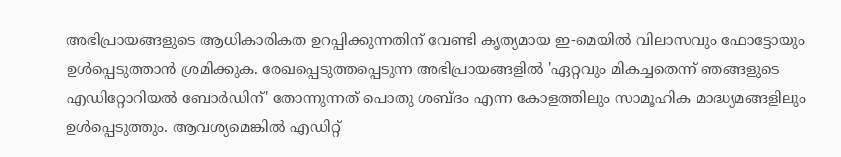അഭിപ്രായങ്ങളുടെ ആധികാരികത ഉറപ്പിക്കുന്നതിന് വേണ്ടി കൃത്യമായ ഇ-മെയിൽ വിലാസവും ഫോട്ടോയും ഉൾപ്പെടുത്താൻ ശ്രമിക്കുക. രേഖപ്പെടുത്തപ്പെടുന്ന അഭിപ്രായങ്ങളിൽ 'ഏറ്റവും മികച്ചതെന്ന് ഞങ്ങളുടെ എഡിറ്റോറിയൽ ബോർഡിന്' തോന്നുന്നത് പൊതു ശബ്‌ദം എന്ന കോളത്തിലും സാമൂഹിക മാദ്ധ്യമങ്ങളിലും ഉൾപ്പെടുത്തും. ആവശ്യമെങ്കിൽ എഡിറ്റ്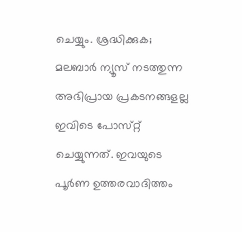ചെയ്യും. ശ്രദ്ധിക്കുക; മലബാർ ന്യൂസ് നടത്തുന്ന അഭിപ്രായ പ്രകടനങ്ങളല്ല ഇവിടെ പോസ്‌റ്റ് ചെയ്യുന്നത്. ഇവയുടെ പൂർണ ഉത്തരവാദിത്തം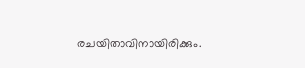രചയിതാവിനായിരിക്കും.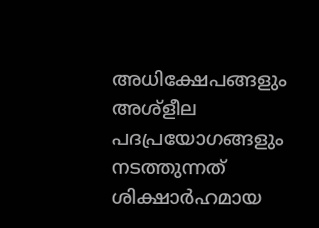അധിക്ഷേപങ്ങളും അശ്‌ളീല പദപ്രയോഗങ്ങളും നടത്തുന്നത് ശിക്ഷാർഹമായ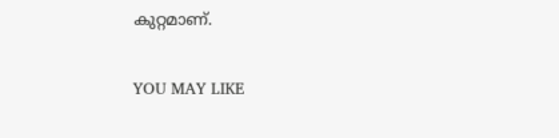കുറ്റമാണ്.

YOU MAY LIKE